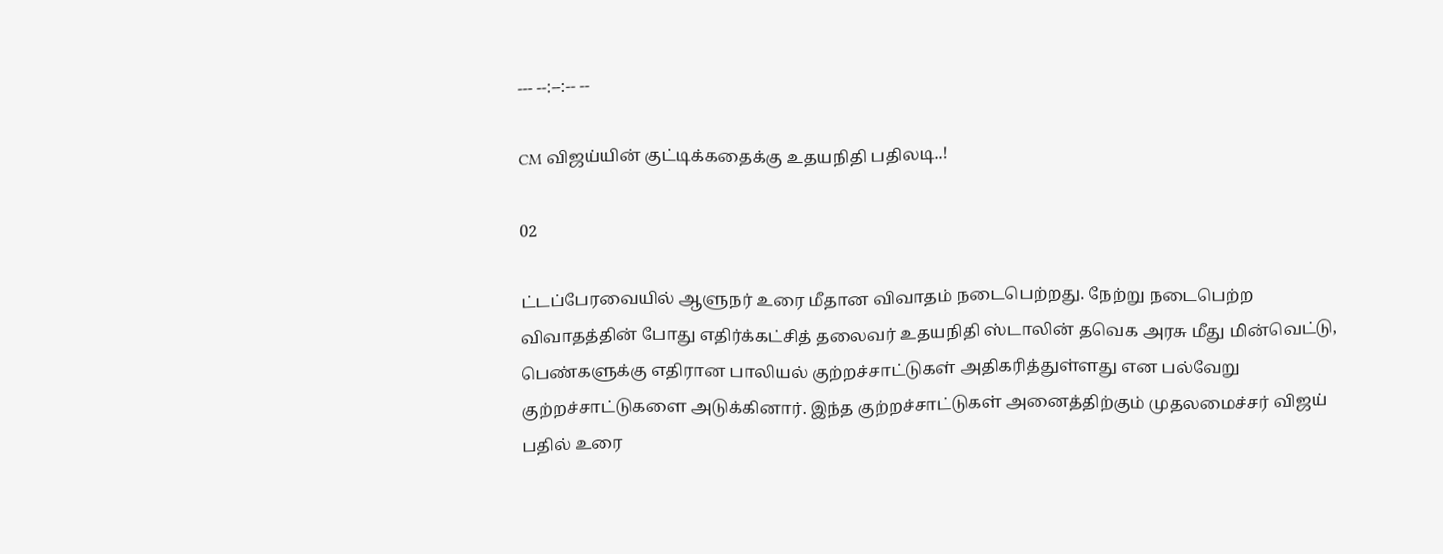--- --:--:-- --

CM விஜய்யின் குட்டிக்கதைக்கு உதயநிதி பதிலடி..!

02

ட்டப்பேரவையில் ஆளுநர் உரை மீதான விவாதம் நடைபெற்றது. நேற்று நடைபெற்ற விவாதத்தின் போது எதிர்க்கட்சித் தலைவர் உதயநிதி ஸ்டாலின் தவெக அரசு மீது மின்வெட்டு, பெண்களுக்கு எதிரான பாலியல் குற்றச்சாட்டுகள் அதிகரித்துள்ளது என பல்வேறு குற்றச்சாட்டுகளை அடுக்கினார். இந்த குற்றச்சாட்டுகள் அனைத்திற்கும் முதலமைச்சர் விஜய் பதில் உரை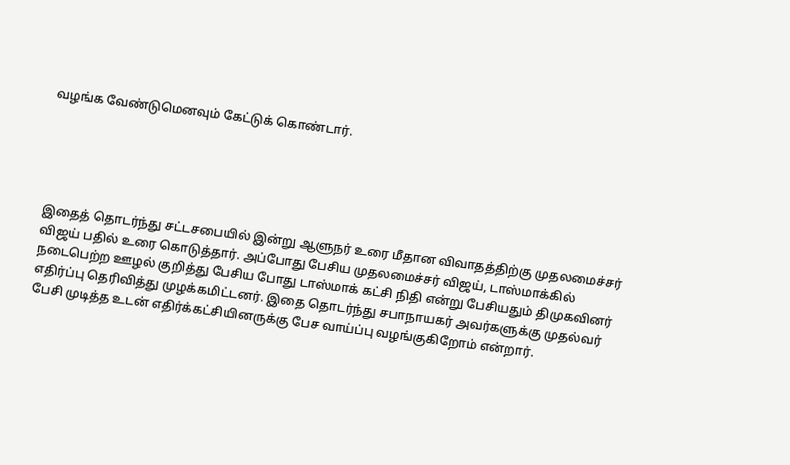வழங்க வேண்டுமெனவும் கேட்டுக் கொண்டார்.





இதைத் தொடர்ந்து சட்டசபையில் இன்று ஆளுநர் உரை மீதான விவாதத்திற்கு முதலமைச்சர் விஜய் பதில் உரை கொடுத்தார். அப்போது பேசிய முதலமைச்சர் விஜய், டாஸ்மாக்கில் நடைபெற்ற ஊழல் குறித்து பேசிய போது டாஸ்மாக் கட்சி நிதி என்று பேசியதும் திமுகவினர் எதிர்ப்பு தெரிவித்து முழக்கமிட்டனர். இதை தொடர்ந்து சபாநாயகர் அவர்களுக்கு முதல்வர் பேசி முடித்த உடன் எதிர்க்கட்சியினருக்கு பேச வாய்ப்பு வழங்குகிறோம் என்றார்.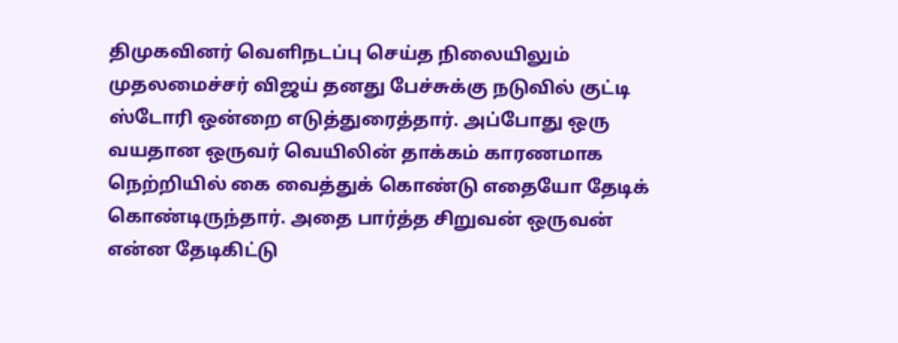திமுகவினர் வெளிநடப்பு செய்த நிலையிலும் முதலமைச்சர் விஜய் தனது பேச்சுக்கு நடுவில் குட்டி ஸ்டோரி ஒன்றை எடுத்துரைத்தார். அப்போது ஒரு வயதான ஒருவர் வெயிலின் தாக்கம் காரணமாக நெற்றியில் கை வைத்துக் கொண்டு எதையோ தேடிக் கொண்டிருந்தார். அதை பார்த்த சிறுவன் ஒருவன் என்ன தேடிகிட்டு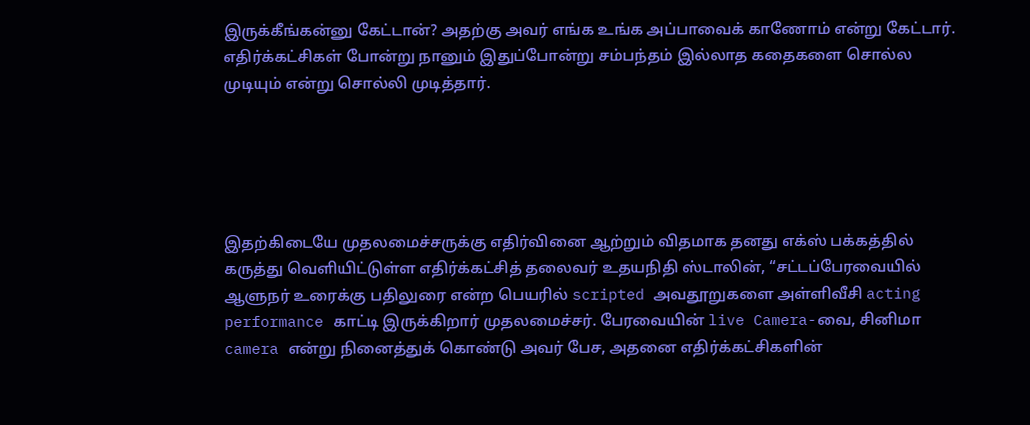இருக்கீங்கன்னு கேட்டான்? அதற்கு அவர் எங்க உங்க அப்பாவைக் காணோம் என்று கேட்டார். எதிர்க்கட்சிகள் போன்று நானும் இதுப்போன்று சம்பந்தம் இல்லாத கதைகளை சொல்ல முடியும் என்று சொல்லி முடித்தார்.





இதற்கிடையே முதலமைச்சருக்கு எதிர்வினை ஆற்றும் விதமாக தனது எக்ஸ் பக்கத்தில் கருத்து வெளியிட்டுள்ள எதிர்க்கட்சித் தலைவர் உதயநிதி ஸ்டாலின், “சட்டப்பேரவையில் ஆளுநர் உரைக்கு பதிலுரை என்ற பெயரில் scripted அவதூறுகளை அள்ளிவீசி acting performance காட்டி இருக்கிறார் முதலமைச்சர். பேரவையின் live Camera-வை, சினிமா camera என்று நினைத்துக் கொண்டு அவர் பேச, அதனை எதிர்க்கட்சிகளின்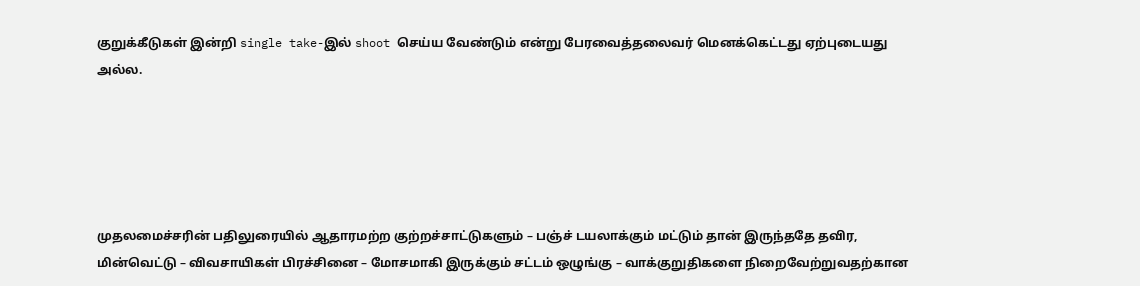குறுக்கீடுகள் இன்றி single take-இல் shoot செய்ய வேண்டும் என்று பேரவைத்தலைவர் மெனக்கெட்டது ஏற்புடையது அல்ல.





முதலமைச்சரின் பதிலுரையில் ஆதாரமற்ற குற்றச்சாட்டுகளும் – பஞ்ச் டயலாக்கும் மட்டும் தான் இருந்ததே தவிர, மின்வெட்டு – விவசாயிகள் பிரச்சினை – மோசமாகி இருக்கும் சட்டம் ஒழுங்கு – வாக்குறுதிகளை நிறைவேற்றுவதற்கான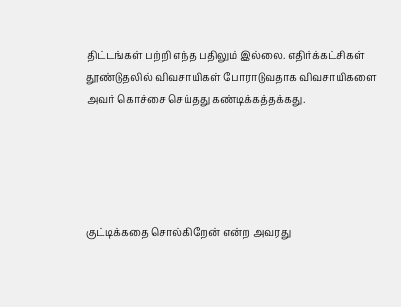திட்டங்கள் பற்றி எந்த பதிலும் இல்லை. எதிர்க்கட்சிகள் தூண்டுதலில் விவசாயிகள் போராடுவதாக விவசாயிகளை அவர் கொச்சை செய்தது கண்டிக்கத்தக்கது.





குட்டிக்கதை சொல்கிறேன் என்ற அவரது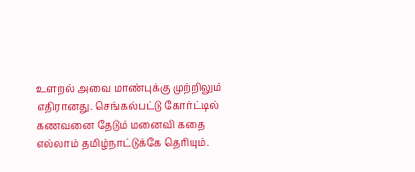உளறல் அவை மாண்புக்கு முற்றிலும் எதிரானது. செங்கல்பட்டு கோர்ட்டில் கணவனை தேடும் மனைவி கதை எல்லாம் தமிழ்நாட்டுக்கே தெரியும்.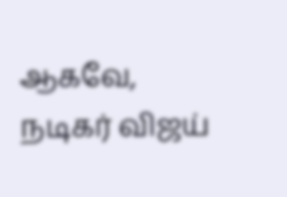ஆகவே, நடிகர் விஜய்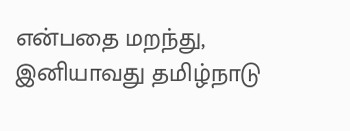என்பதை மறந்து, இனியாவது தமிழ்நாடு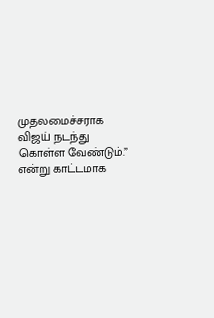முதலமைச்சராக விஜய் நடந்து கொள்ள வேண்டும்.” என்று காட்டமாக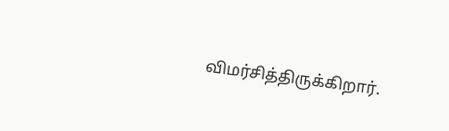விமர்சித்திருக்கிறார்.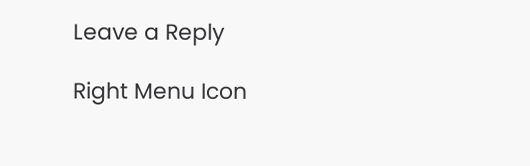Leave a Reply

Right Menu Icon